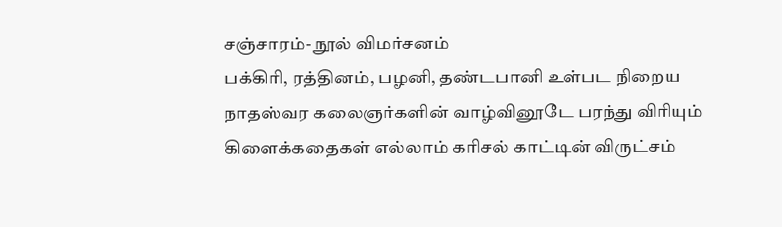சஞ்சாரம்- நூல் விமர்சனம்
பக்கிரி, ரத்தினம், பழனி, தண்டபானி உள்பட நிறைய நாதஸ்வர கலைஞர்களின் வாழ்வினூடே பரந்து விரியும் கிளைக்கதைகள் எல்லாம் கரிசல் காட்டின் விருட்சம்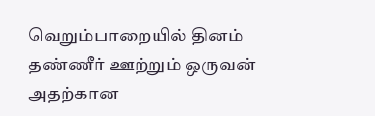வெறும்பாறையில் தினம் தண்ணீர் ஊற்றும் ஒருவன் அதற்கான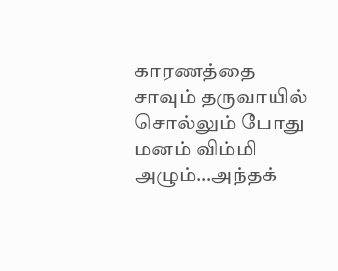காரணத்தை சாவும் தருவாயில் சொல்லும் போது மனம் விம்மி அழும்…அந்தக்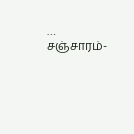…
சஞ்சாரம்-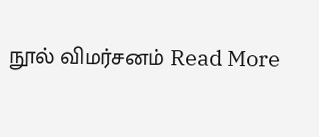நூல் விமர்சனம் Read More